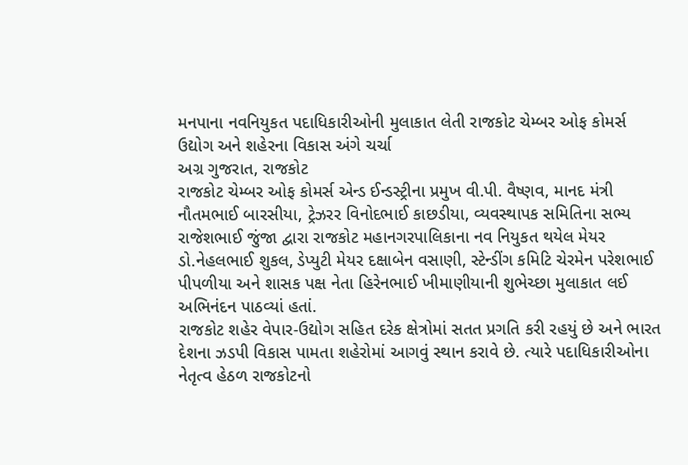મનપાના નવનિયુકત પદાધિકારીઓની મુલાકાત લેતી રાજકોટ ચેમ્બર ઓફ કોમર્સ
ઉદ્યોગ અને શહેરના વિકાસ અંગે ચર્ચા
અગ્ર ગુજરાત, રાજકોટ
રાજકોટ ચેમ્બર ઓફ કોમર્સ એન્ડ ઈન્ડસ્ટ્રીના પ્રમુખ વી.પી. વૈષ્ણવ, માનદ મંત્રી નૌતમભાઈ બારસીયા, ટ્રેઝરર વિનોદભાઈ કાછડીયા, વ્યવસ્થાપક સમિતિના સભ્ય રાજેશભાઈ જુંજા દ્વારા રાજકોટ મહાનગરપાલિકાના નવ નિયુકત થયેલ મેયર ડો.નેહલભાઈ શુકલ, ડેપ્યુટી મેયર દક્ષાબેન વસાણી, સ્ટેન્ડીંગ કમિટિ ચેરમેન પરેશભાઈ પીપળીયા અને શાસક પક્ષ નેતા હિરેનભાઈ ખીમાણીયાની શુભેચ્છા મુલાકાત લઈ અભિનંદન પાઠવ્યાં હતાં.
રાજકોટ શહેર વેપાર-ઉદ્યોગ સહિત દરેક ક્ષેત્રોમાં સતત પ્રગતિ કરી રહયું છે અને ભારત દેશના ઝડપી વિકાસ પામતા શહેરોમાં આગવું સ્થાન કરાવે છે. ત્યારે પદાધિકારીઓના નેતૃત્વ હેઠળ રાજકોટનો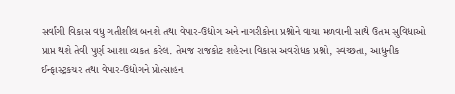સર્વાંગી વિકાસ વધુ ગતીશીલ બનશે તથા વેપાર-ઉદ્યોગ અને નાગરીકોના પ્રશ્નોને વાચા મળવાની સાથે ઉતમ સુવિધાઓ પ્રાપ્ત થશે તેવી પુર્ણ આશા વ્યકત કરેલ. તેમજ રાજકોટ શહેરના વિકાસ અવરોધક પ્રશ્નો, સ્વચ્છતા, આધુનીક ઈન્ફાસ્ટ્રકચર તથા વેપાર-ઉદ્યોગને પ્રોત્સાહન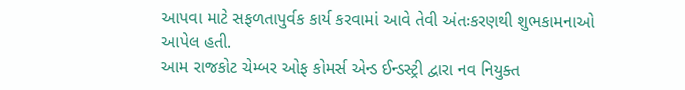આપવા માટે સફળતાપુર્વક કાર્ય કરવામાં આવે તેવી અંતઃકરણથી શુભકામનાઓ આપેલ હતી.
આમ રાજકોટ ચેમ્બર ઓફ કોમર્સ એન્ડ ઈન્ડસ્ટ્રી દ્વારા નવ નિયુક્ત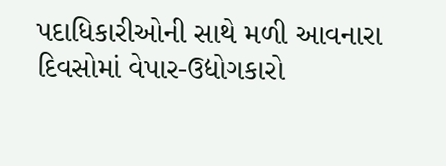પદાધિકારીઓની સાથે મળી આવનારા દિવસોમાં વેપાર-ઉદ્યોગકારો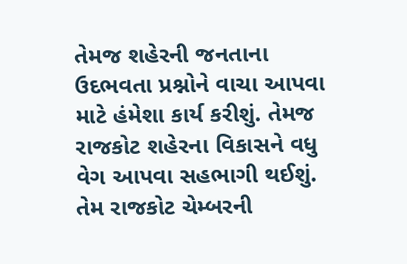તેમજ શહેરની જનતાના ઉદભવતા પ્રશ્નોને વાચા આપવા માટે હંમેશા કાર્ય કરીશું. તેમજ રાજકોટ શહેરના વિકાસને વધુ વેગ આપવા સહભાગી થઈશું. તેમ રાજકોટ ચેમ્બરની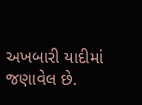અખબારી યાદીમાં જણાવેલ છે.